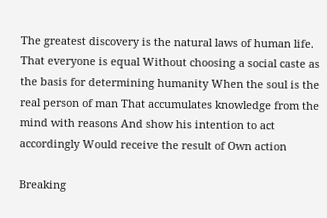The greatest discovery is the natural laws of human life. That everyone is equal Without choosing a social caste as the basis for determining humanity When the soul is the real person of man That accumulates knowledge from the mind with reasons And show his intention to act accordingly Would receive the result of Own action

Breaking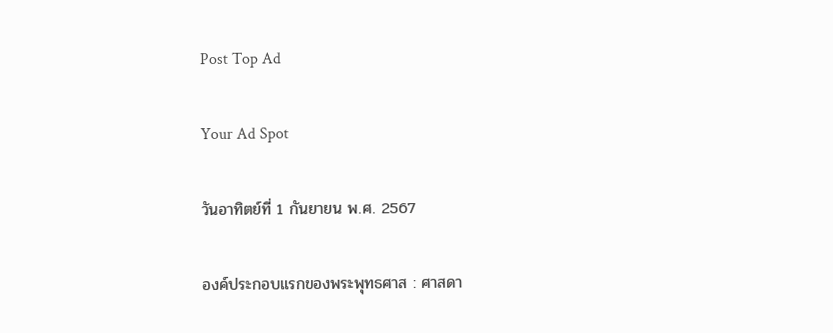Post Top Ad

Your Ad Spot

วันอาทิตย์ที่ 1 กันยายน พ.ศ. 2567

องค์ประกอบแรกของพระพุทธศาส : ศาสดา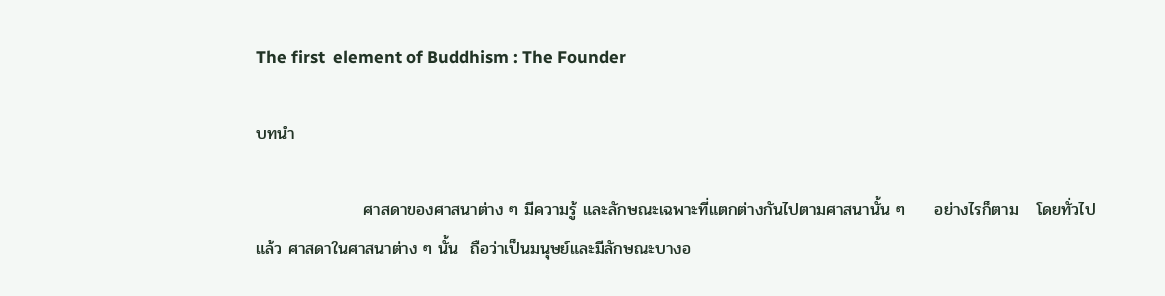The first  element of Buddhism : The Founder

บทนำ

                  ศาสดาของศาสนาต่าง ๆ มีความรู้ และลักษณะเฉพาะที่แตกต่างกันไปตามศาสนานั้น ๆ     อย่างไรก็ตาม   โดยทั่วไปแล้ว ศาสดาในศาสนาต่าง ๆ นั้น  ถือว่าเป็นมนุษย์และมีลักษณะบางอ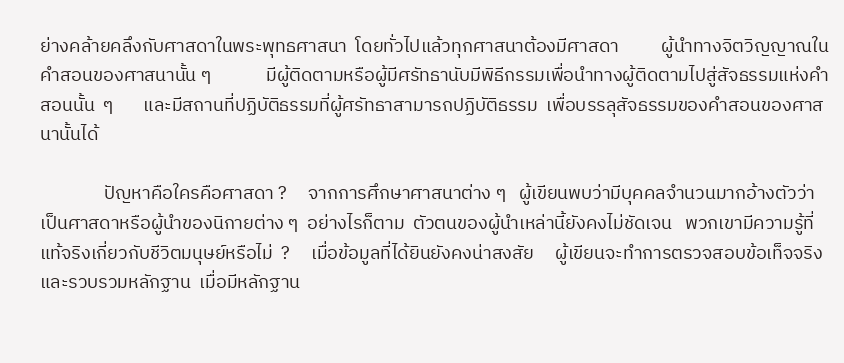ย่างคล้ายคลึงกับศาสดาในพระพุทธศาสนา  โดยทั่วไปแล้วทุกศาสนาต้องมีศาสดา          ผู้นำทางจิตวิญญาณในคำสอนของศาสนานั้น ๆ             มีผู้ติดตามหรือผู้มีศรัทธานับมีพิธีกรรมเพื่อนำทางผู้ติดตามไปสู่สัจธรรมแห่งคำสอนนั้น  ๆ       และมีสถานที่ปฏิบัติธรรมที่ผู้ศรัทธาสามารถปฏิบัติธรรม  เพื่อบรรลุสัจธรรมของคำสอนของศาสนานั้นได้

               ปัญหาคือใครคือศาสดา ?     จากการศึกษาศาสนาต่าง ๆ   ผู้เขียนพบว่ามีบุคคลจำนวนมากอ้างตัวว่าเป็นศาสดาหรือผู้นำของนิกายต่าง ๆ  อย่างไรก็ตาม  ตัวตนของผู้นำเหล่านี้ยังคงไม่ชัดเจน   พวกเขามีความรู้ที่แท้จริงเกี่ยวกับชีวิตมนุษย์หรือไม่  ?     เมื่อข้อมูลที่ได้ยินยังคงน่าสงสัย     ผู้เขียนจะทำการตรวจสอบข้อเท็จจริงและรวบรวมหลักฐาน  เมื่อมีหลักฐาน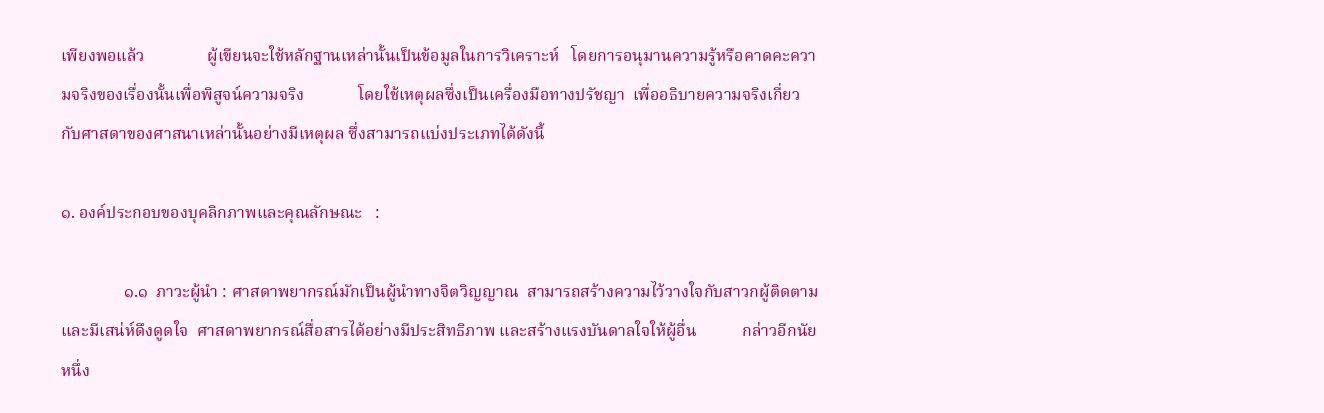เพียงพอแล้ว               ผู้เขียนจะใช้หลักฐานเหล่านั้นเป็นข้อมูลในการวิเคราะห์   โดยการอนุมานความรู้หรือคาดคะความจริงของเรื่องนั้นเพื่อพิสูจน์ความจริง             โดยใช้เหตุผลซึ่งเป็นเครื่องมือทางปรัชญา  เพื่ออธิบายความจริงเกี่ยวกับศาสดาของศาสนาเหล่านั้นอย่างมีเหตุผล ซึ่งสามารถแบ่งประเภทได้ดังนี้

๑. องค์ประกอบของบุคลิกภาพและคุณลักษณะ   :

               ๑.๑  ภาวะผู้นำ : ศาสดาพยากรณ์มักเป็นผู้นำทางจิตวิญญาณ  สามารถสร้างความไว้วางใจกับสาวกผู้ติดตาม        และมีเสน่ห์ดึงดูดใจ  ศาสดาพยากรณ์สื่อสารได้อย่างมีประสิทธิภาพ และสร้างแรงบันดาลใจให้ผู้อื่น           กล่าวอีกนัยหนึ่ง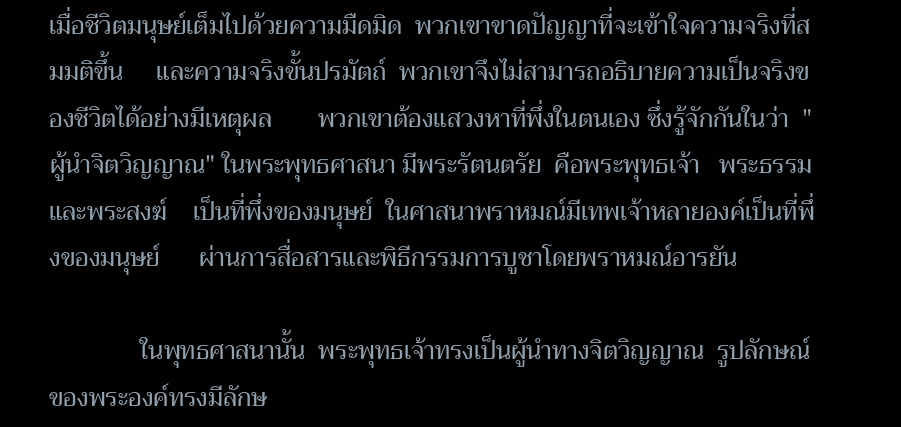เมื่อชีวิตมนุษย์เต็มไปด้วยความมืดมิด  พวกเขาขาดปัญญาที่จะเข้าใจความจริงที่สมมติขึ้น     และความจริงขั้นปรมัตถ์  พวกเขาจึงไม่สามารถอธิบายความเป็นจริงของชีวิตได้อย่างมีเหตุผล       พวกเขาต้องแสวงหาที่พึ่งในตนเอง ซึ่งรู้จักกันในว่า  "ผู้นำจิตวิญญาณ" ในพระพุทธศาสนา มีพระรัตนตรัย  คือพระพุทธเจ้า   พระธรรมและพระสงฆ์    เป็นที่พึ่งของมนุษย์  ในศาสนาพราหมณ์มีเทพเจ้าหลายองค์เป็นที่พึ่งของมนุษย์      ผ่านการสื่อสารและพิธีกรรมการบูชาโดยพราหมณ์อารยัน

              ในพุทธศาสนานั้น  พระพุทธเจ้าทรงเป็นผู้นำทางจิตวิญญาณ  รูปลักษณ์ของพระองค์ทรงมีลักษ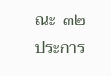ณะ  ๓๒ ประการ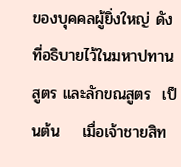ของบุคคลผู้ยิ่งใหญ่ ดังที่อธิบายไว้ในมหาปทานสูตร และลักขณสูตร  เป็นต้น    เมื่อเจ้าชายสิท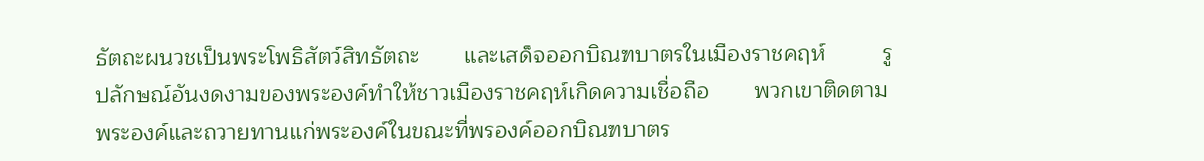ธัตถะผนวชเป็นพระโพธิสัตว์สิทธัตถะ       และเสด็จออกบิณฑบาตรในเมืองราชคฤห์         รูปลักษณ์อันงดงามของพระองค์ทำให้ชาวเมืองราชคฤห์เกิดความเชื่อถือ       พวกเขาติดตามพระองค์และถวายทานแก่พระองค์ในขณะที่พรองค์ออกบิณฑบาตร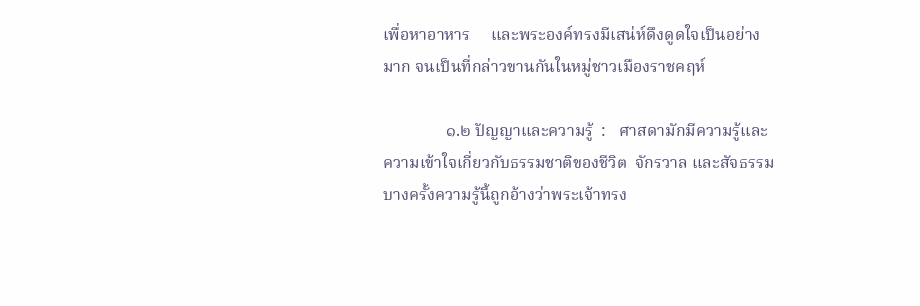เพื่อหาอาหาร     และพระองค์ทรงมีเสน่ห์ดึงดูดใจเป็นอย่างมาก จนเป็นที่กล่าวขานกันในหมู่ชาวเมืองราชคฤห์

               ๑.๒ ปัญญาและความรู้  :   ศาสดามักมีความรู้และความเข้าใจเกี่ยวกับธรรมชาติของชีวิต  จักรวาล และสัจธรรม    บางครั้งความรู้นี้ถูกอ้างว่าพระเจ้าทรง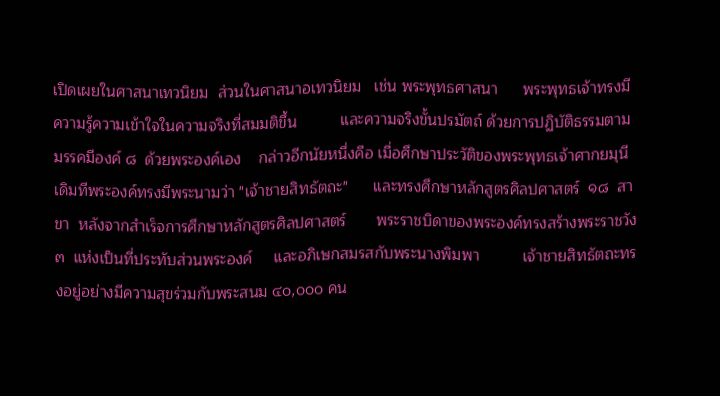เปิดเผยในศาสนาเทวนิยม  ส่วนในศาสนาอเทวนิยม   เช่น พระพุทธศาสนา      พระพุทธเจ้าทรงมีความรู้ความเข้าใจในความจริงที่สมมติขึ้น          และความจริงขั้นปรมัตถ์ ด้วยการปฏิบัติธรรมตามมรรคมีองค์ ๘  ด้วยพระองค์เอง    กล่าวอีกนัยหนึ่งคือ เมื่อศึกษาประวัติของพระพุทธเจ้าศากยมุนี       เดิมทีพระองค์ทรงมีพระนามว่า "เจ้าชายสิทธัตถะ"      และทรงศึกษาหลักสูตรศิลปศาสตร์  ๑๘  สาขา  หลังจากสำเร็จการศึกษาหลักสูตรศิลปศาสตร์       พระราชบิดาของพระองค์ทรงสร้างพระราชวัง ๓  แห่งเป็นที่ประทับส่วนพระองค์     และอภิเษกสมรสกับพระนางพิมพา          เจ้าชายสิทธัตถะทรงอยู่อย่างมีความสุขร่วมกับพระสนม ๔๐,๐๐๐ คน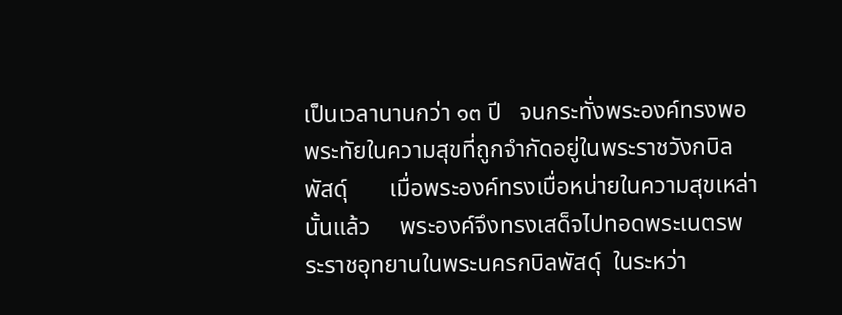เป็นเวลานานกว่า ๑๓ ปี   จนกระทั่งพระองค์ทรงพอพระทัยในความสุขที่ถูกจำกัดอยู่ในพระราชวังกบิลพัสดุ์       เมื่อพระองค์ทรงเบื่อหน่ายในความสุขเหล่านั้นแล้ว     พระองค์จึงทรงเสด็จไปทอดพระเนตรพระราชอุทยานในพระนครกบิลพัสดุ์  ในระหว่า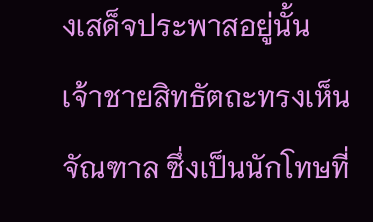งเสด็จประพาสอยู่นั้น          เจ้าชายสิทธัตถะทรงเห็นจัณฑาล ซึ่งเป็นนักโทษที่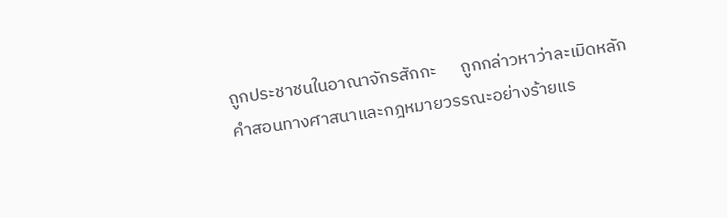ถูกประชาชนในอาณาจักรสักกะ      ถูกกล่าวหาว่าละเมิดหลักคำสอนทางศาสนาและกฎหมายวรรณะอย่างร้ายแร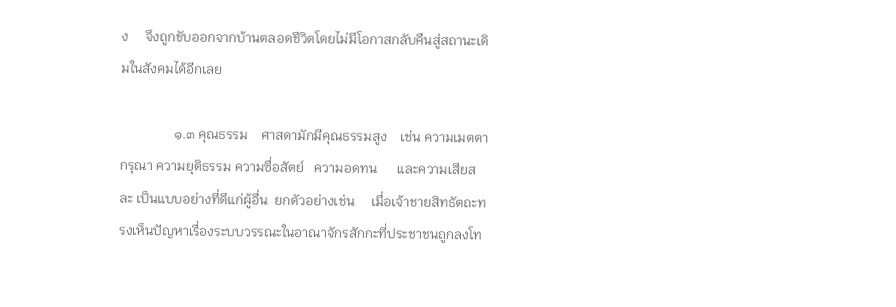ง     จึงถูกขับออกจากบ้านตลอดชีวิตโดยไม่มีโอกาสกลับคืนสู่สถานะเดิมในสังคมได้อีกเลย

                ๑.๓ คุณธรรม    ศาสดามักมีคุณธรรมสูง    เช่น ความเมตตา กรุณา ความยุติธรรม ความซื่อสัตย์   ความอดทน      และความเสียสละ เป็นแบบอย่างที่ดีแก่ผู้อื่น  ยกตัวอย่างเช่น     เมื่อเจ้าชายสิทธัตถะทรงเห็นปัญหาเรื่องระบบวรรณะในอาณาจักรสักกะที่ประชาชนถูกลงโท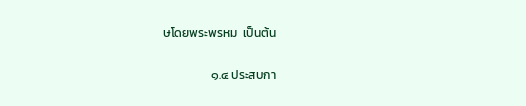ษโดยพระพรหม  เป็นต้น

                 ๑.๔ ประสบกา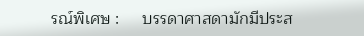รณ์พิเศษ :     บรรดาศาสดามักมีประส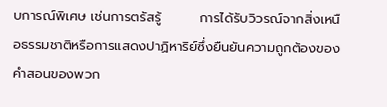บการณ์พิเศษ เช่นการตรัสรู้        การได้รับวิวรณ์จากสิ่งเหนือธรรมชาติหรือการแสดงปาฏิหาริย์ซึ่งยืนยันความถูกต้องของคำสอนของพวก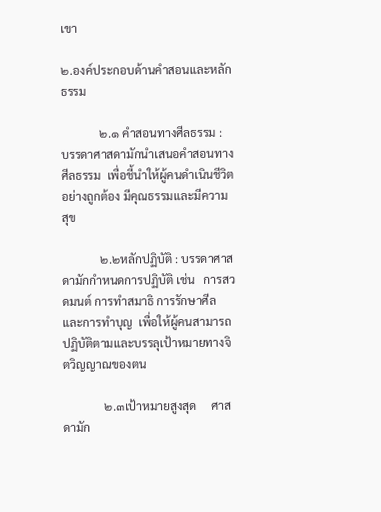เขา

๒.องค์ประกอบด้านคำสอนและหลักธรรม

             ๒.๑ คำสอนทางศีลธรรม :   บรรดาศาสดามักนำเสนอคำสอนทางศีลธรรม  เพื่อชี้นำให้ผู้คนดำเนินชีวิตอย่างถูกต้อง มีคุณธรรมและมีความสุข

             ๒.๒หลักปฏิบัติ : บรรดาศาสดามักกำหนดการปฏิบัติ เช่น   การสวดมนต์ การทำสมาธิ การรักษาศีล   และการทำบุญ  เพื่อให้ผู้คนสามารถปฏิบัติตามและบรรลุเป้าหมายทางจิตวิญญาณของตน

              ๒.๓เป้าหมายสูงสุด     ศาสดามัก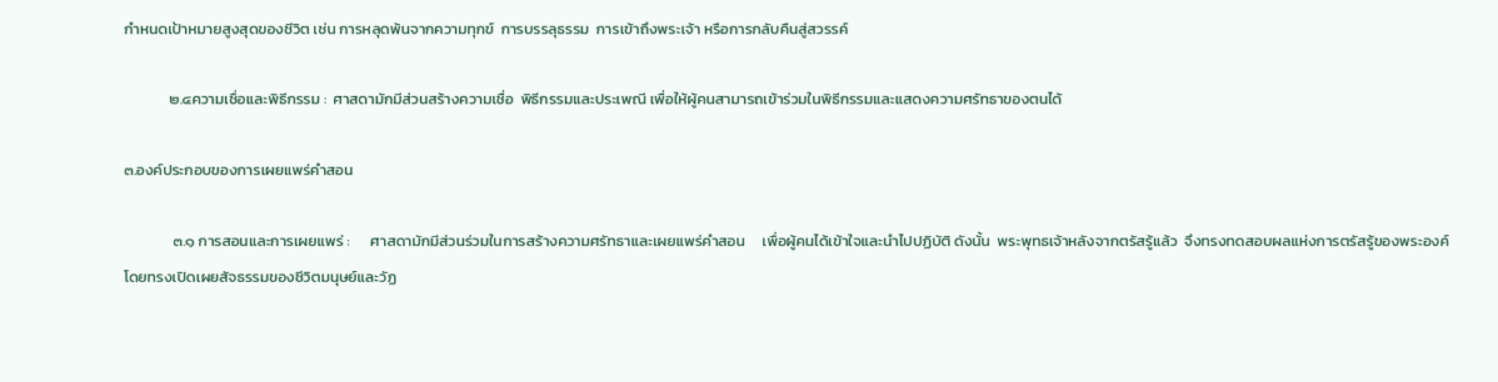กำหนดเป้าหมายสูงสุดของชีวิต เช่น การหลุดพ้นจากความทุกข์  การบรรลุธรรม  การเข้าถึงพระเจ้า หรือการกลับคืนสู่สวรรค์

             ๒.๔ความเชื่อและพิธีกรรม :  ศาสดามักมีส่วนสร้างความเชื่อ  พิธีกรรมและประเพณี เพื่อให้ผู้คนสามารถเข้าร่วมในพิธีกรรมและแสดงความศรัทธาของตนได้

๓.องค์ประกอบของการเผยแพร่คำสอน

              ๓.๑ การสอนและการเผยแพร่ :      ศาสดามักมีส่วนร่วมในการสร้างความศรัทธาและเผยแพร่คำสอน     เพื่อผู้คนได้เข้าใจและนำไปปฏิบัติ ดังนั้น  พระพุทธเจ้าหลังจากตรัสรู้แล้ว  จึงทรงทดสอบผลแห่งการตรัสรู้ของพระองค์      โดยทรงเปิดเผยสัจธรรมของชีวิตมนุษย์และวัฏ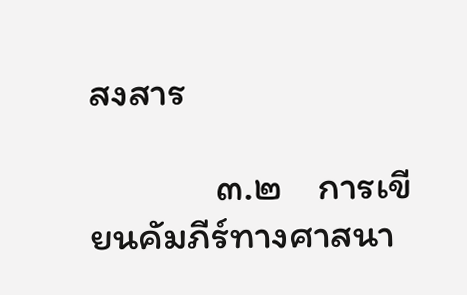สงสาร

              ๓.๒    การเขียนคัมภีร์ทางศาสนา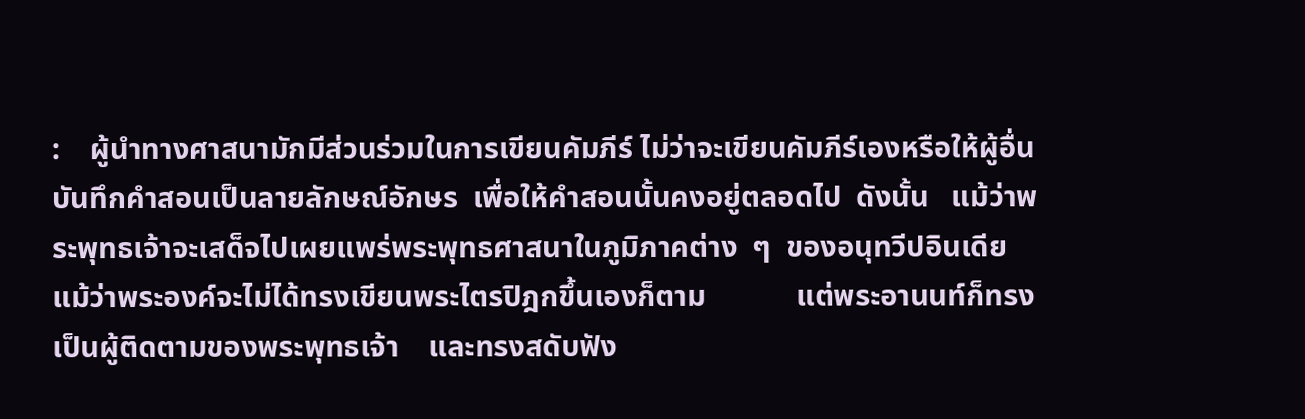:    ผู้นำทางศาสนามักมีส่วนร่วมในการเขียนคัมภีร์ ไม่ว่าจะเขียนคัมภีร์เองหรือให้ผู้อื่นบันทึกคำสอนเป็นลายลักษณ์อักษร  เพื่อให้คำสอนนั้นคงอยู่ตลอดไป  ดังนั้น   แม้ว่าพระพุทธเจ้าจะเสด็จไปเผยแพร่พระพุทธศาสนาในภูมิภาคต่าง  ๆ  ของอนุทวีปอินเดีย         แม้ว่าพระองค์จะไม่ได้ทรงเขียนพระไตรปิฎกขึ้นเองก็ตาม            แต่พระอานนท์ก็ทรงเป็นผู้ติดตามของพระพุทธเจ้า    และทรงสดับฟัง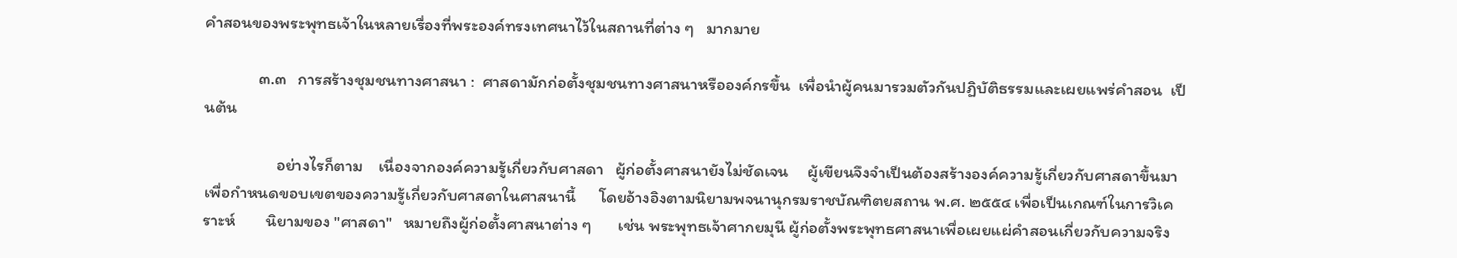คำสอนของพระพุทธเจ้าในหลายเรื่องที่พระองค์ทรงเทศนาไว้ในสถานที่ต่าง ๆ   มากมาย

              ๓.๓   การสร้างชุมชนทางศาสนา :  ศาสดามักก่อตั้งชุมชนทางศาสนาหรือองค์กรขึ้น  เพื่อนำผู้คนมารวมตัวกันปฏิบัติธรรมและเผยแพร่คำสอน  เป็นต้น

                   อย่างไรก็ตาม    เนื่องจากองค์ความรู้เกี่ยวกับศาสดา   ผู้ก่อตั้งศาสนายังไม่ชัดเจน     ผู้เขียนจึงจำเป็นต้องสร้างองค์ความรู้เกี่ยวกับศาสดาขึ้นมา  เพื่อกำหนดขอบเขตของความรู้เกี่ยวกับศาสดาในศาสนานี้      โดยอ้างอิงตามนิยามพจนานุกรมราชบัณฑิตยสถาน พ.ศ. ๒๕๕๔ เพื่อเป็นเกณฑ์ในการวิเคราะห์        นิยามของ "ศาสดา"   หมายถึงผู้ก่อตั้งศาสนาต่าง ๆ       เช่น พระพุทธเจ้าศากยมุนี ผู้ก่อตั้งพระพุทธศาสนาเพื่อเผยแผ่คำสอนเกี่ยวกับความจริง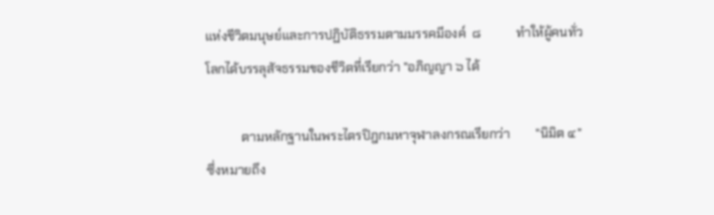แห่งชีวิตมนุษย์และการปฏิบัติธรรมตามมรรคมีองค์  ๘           ทำให้ผู้คนทั่วโลกได้บรรลุสัจธรรมของชีวิตที่เรียกว่า "อภิญญา ๖ ได้

           ตามหลักฐานในพระไตรปิฎกมหาจุฬาลงกรณเรียกว่า        "นิมิต ๔"         ซึ่งหมายถึง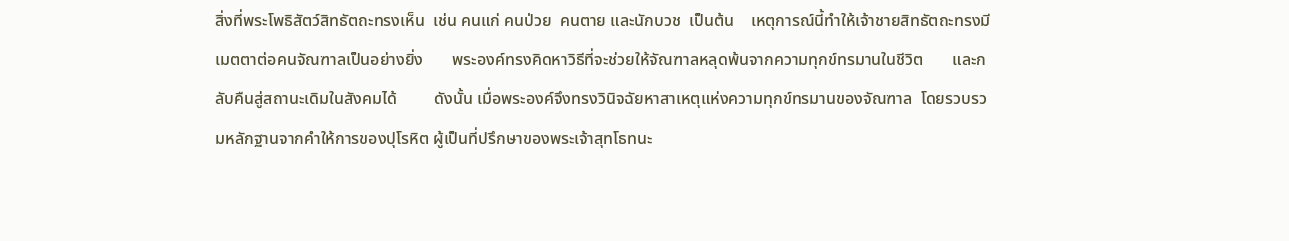สิ่งที่พระโพธิสัตว์สิทธัตถะทรงเห็น  เช่น คนแก่ คนป่วย  คนตาย และนักบวช  เป็นต้น    เหตุการณ์นี้ทำให้เจ้าชายสิทธัตถะทรงมีเมตตาต่อคนจัณฑาลเป็นอย่างยิ่ง       พระองค์ทรงคิดหาวิธีที่จะช่วยให้จัณฑาลหลุดพ้นจากความทุกข์ทรมานในชีวิต       และกลับคืนสู่สถานะเดิมในสังคมได้         ดังนั้น เมื่อพระองค์จึงทรงวินิจฉัยหาสาเหตุแห่งความทุกข์ทรมานของจัณฑาล  โดยรวบรวมหลักฐานจากคำให้การของปุโรหิต ผู้เป็นที่ปรึกษาของพระเจ้าสุทโธทนะ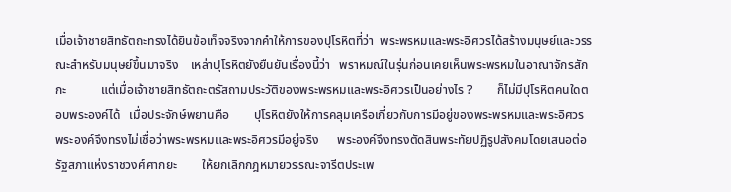เมื่อเจ้าชายสิทธัตถะทรงได้ยินข้อเท็จจริงจากคำให้การของปุโรหิตที่ว่า  พระพรหมและพระอิศวรได้สร้างมนุษย์และวรรณะสำหรับมนุษย์ขึ้นมาจริง    เหล่าปุโรหิตยังยืนยันเรื่องนี้ว่า   พราหมณ์ในรุ่นก่อนเคยเห็นพระพรหมในอาณาจักรสักกะ           แต่เมื่อเจ้าชายสิทธัตถะตรัสถามประวัติของพระพรหมและพระอิศวรเป็นอย่างไร ?        ก็ไม่มีปุโรหิตคนใดตอบพระองค์ได้   เมื่อประจักษ์พยานคือ        ปุโรหิตยังให้การคลุมเครือเกี่ยวกับการมีอยู่ของพระพรหมและพระอิศวร     พระองค์จึงทรงไม่เชื่อว่าพระพรหมและพระอิศวรมีอยู่จริง      พระองค์จึงทรงตัดสินพระทัยปฏิรูปสังคมโดยเสนอต่อรัฐสภาแห่งราชวงศ์ศากยะ        ให้ยกเลิกกฎหมายวรรณะจารีตประเพ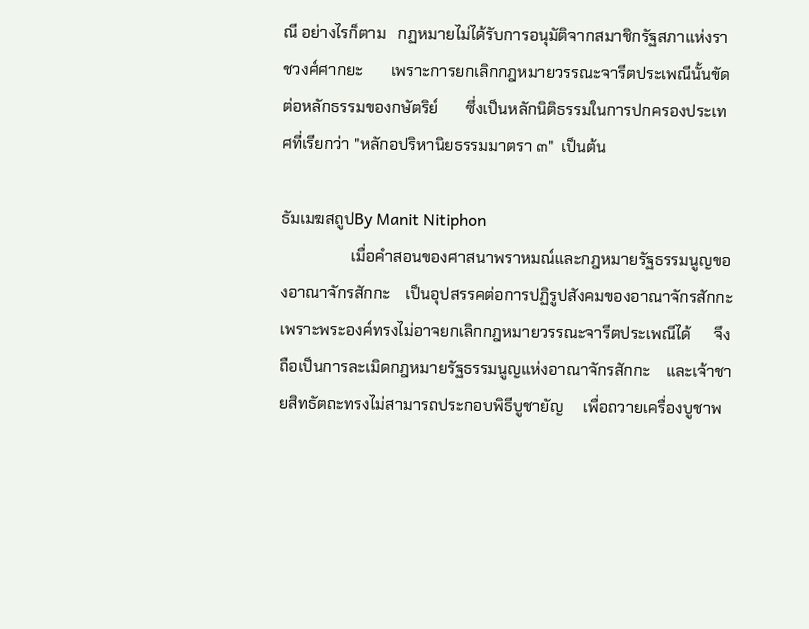ณี อย่างไรก็ตาม   กฏหมายไม่ได้รับการอนุมัติจากสมาชิกรัฐสภาแห่งราชวงศ์ศากยะ       เพราะการยกเลิกกฎหมายวรรณะจารีตประเพณีนั้นขัดต่อหลักธรรมของกษัตริย์       ซึ่งเป็นหลักนิติธรรมในการปกครองประเทศที่เรียกว่า "หลักอปริหานิยธรรมมาตรา ๓"  เป็นต้น

ธัมเมฆสถูปBy Manit Nitiphon
                  เมื่อคำสอนของศาสนาพราหมณ์และกฎหมายรัฐธรรมนูญของอาณาจักรสักกะ    เป็นอุปสรรคต่อการปฏิรูปสังคมของอาณาจักรสักกะ  เพราะพระองค์ทรงไม่อาจยกเลิกกฎหมายวรรณะจารีตประเพณีได้      จึงถือเป็นการละเมิดกฎหมายรัฐธรรมนูญแห่งอาณาจักรสักกะ    และเจ้าชายสิทธัตถะทรงไม่สามารถประกอบพิธีบูชายัญ     เพื่อถวายเครื่องบูชาพ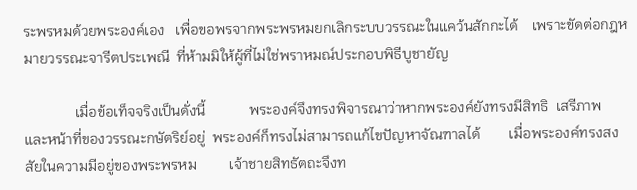ระพรหมด้วยพระองค์เอง   เพื่อขอพรจากพระพรหมยกเลิกระบบวรรณะในแคว้นสักกะได้    เพราะขัดต่อกฎหมายวรรณะจารีตประเพณี  ที่ห้ามมิให้ผู้ที่ไม่ใช่พราหมณ์ประกอบพิธีบูชายัญ

              เมื่อข้อเท็จจริงเป็นดั่งนี้            พระองค์จึงทรงพิจารณาว่าหากพระองค์ยังทรงมีสิทธิ  เสรีภาพ           และหน้าที่ของวรรณะกษัตริย์อยู่  พระองค์ก็ทรงไม่สามารถแก้ไขปัญหาจัณฑาลได้        เมื่อพระองค์ทรงสงสัยในความมีอยู่ของพระพรหม         เจ้าชายสิทธัตถะจึงท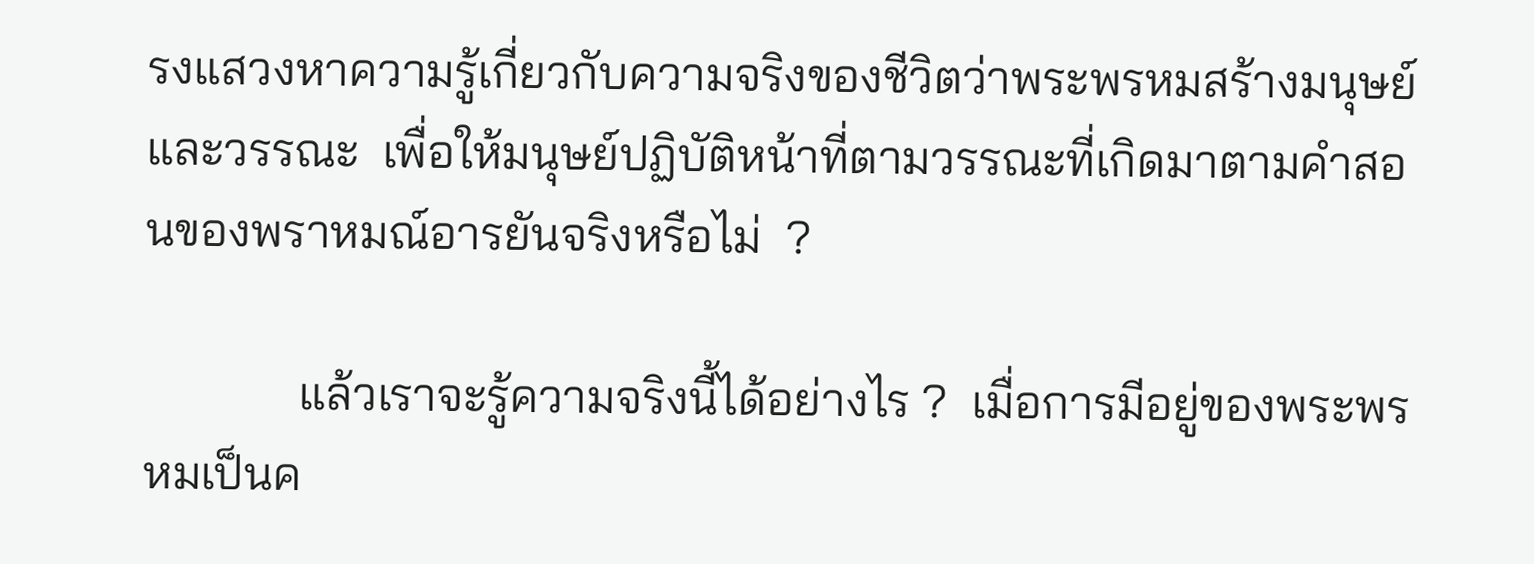รงแสวงหาความรู้เกี่ยวกับความจริงของชีวิตว่าพระพรหมสร้างมนุษย์และวรรณะ  เพื่อให้มนุษย์ปฏิบัติหน้าที่ตามวรรณะที่เกิดมาตามคำสอนของพราหมณ์อารยันจริงหรือไม่  ?

             แล้วเราจะรู้ความจริงนี้ได้อย่างไร ?  เมื่อการมีอยู่ของพระพรหมเป็นค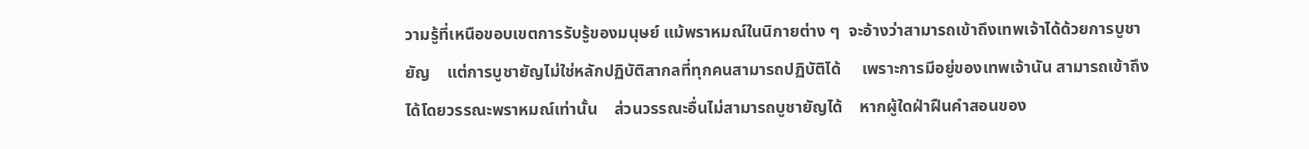วามรู้ที่เหนือขอบเขตการรับรู้ของมนุษย์ แม้พราหมณ์ในนิกายต่าง ๆ  จะอ้างว่าสามารถเข้าถึงเทพเจ้าได้ด้วยการบูชายัญ    แต่การบูชายัญไม่ใช่หลักปฏิบัติสากลที่ทุกคนสามารถปฏิบัติได้     เพราะการมีอยู่ของเทพเจ้านัน สามารถเข้าถึงได้โดยวรรณะพราหมณ์เท่านั้น    ส่วนวรรณะอื่นไม่สามารถบูชายัญได้    หากผู้ใดฝ่าฝืนคำสอนของ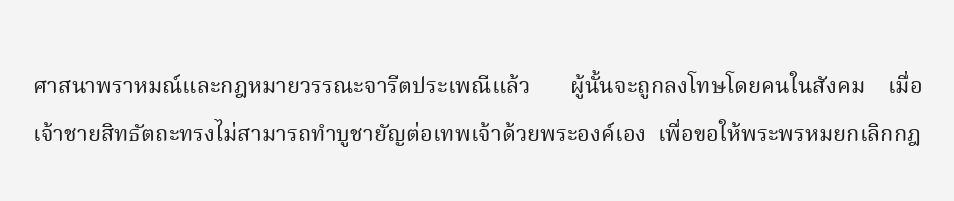ศาสนาพราหมณ์และกฎหมายวรรณะจารีตประเพณีแล้ว       ผู้นั้นจะถูกลงโทษโดยคนในสังคม    เมื่อเจ้าชายสิทธัตถะทรงไม่สามารถทำบูชายัญต่อเทพเจ้าด้วยพระองค์เอง  เพื่อขอให้พระพรหมยกเลิกกฎ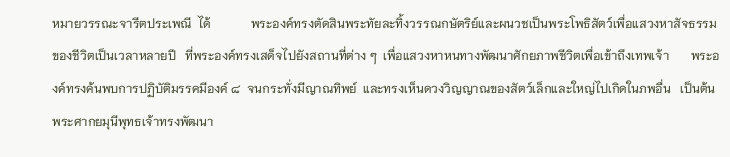หมายวรรณะจารีตประเพณี  ได้             พระองค์ทรงตัดสินพระทัยละทิ้งวรรณกษัตริย์และผนวชเป็นพระโพธิสัตว์เพื่อแสวงหาสัจธรรมของชีวิตเป็นเวลาหลายปี   ที่พระองค์ทรงเสด็จไปยังสถานที่ต่าง ๆ  เพื่อแสวงหาหนทางพัฒนาศักยภาพชีวิตเพื่อเข้าถึงเทพเจ้า       พระองค์ทรงค้นพบการปฏิบัติมรรคมีองค์ ๘  จนกระทั่งมีญาณทิพย์  และทรงเห็นดวงวิญญาณของสัตว์เล็กและใหญ่ไปเกิดในภพอื่น   เป็นต้น    พระศากยมุนีพุทธเจ้าทรงพัฒนา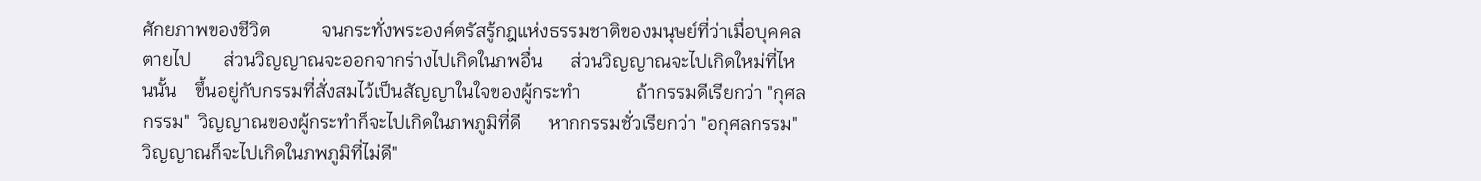ศักยภาพของชีวิต           จนกระทั่งพระองค์ตรัสรู้กฎแห่งธรรมชาติของมนุษย์ที่ว่าเมื่อบุคคลตายไป       ส่วนวิญญาณจะออกจากร่างไปเกิดในภพอื่น      ส่วนวิญญาณจะไปเกิดใหม่ที่ไหนนั้น    ขึ้นอยู่กับกรรมที่สั่งสมไว้เป็นสัญญาในใจของผู้กระทำ            ถ้ากรรมดีเรียกว่า "กุศลกรรม"  วิญญาณของผู้กระทำก็จะไปเกิดในภพภูมิที่ดี      หากกรรมชั่วเรียกว่า "อกุศลกรรม"  วิญญาณก็จะไปเกิดในภพภูมิที่ไม่ดี"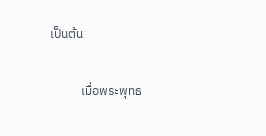เป็นต้น

           เมื่อพระพุทธ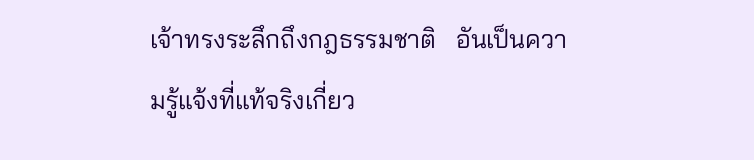เจ้าทรงระลึกถึงกฎธรรมชาติ   อันเป็นความรู้แจ้งที่แท้จริงเกี่ยว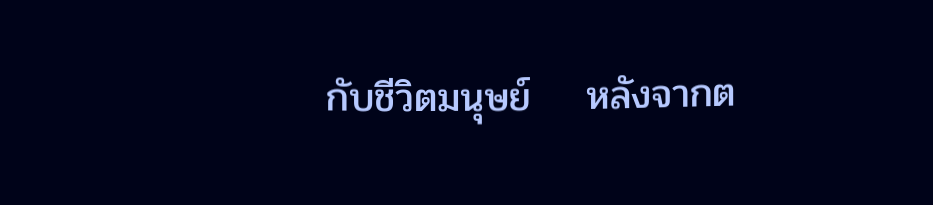กับชีวิตมนุษย์    หลังจากต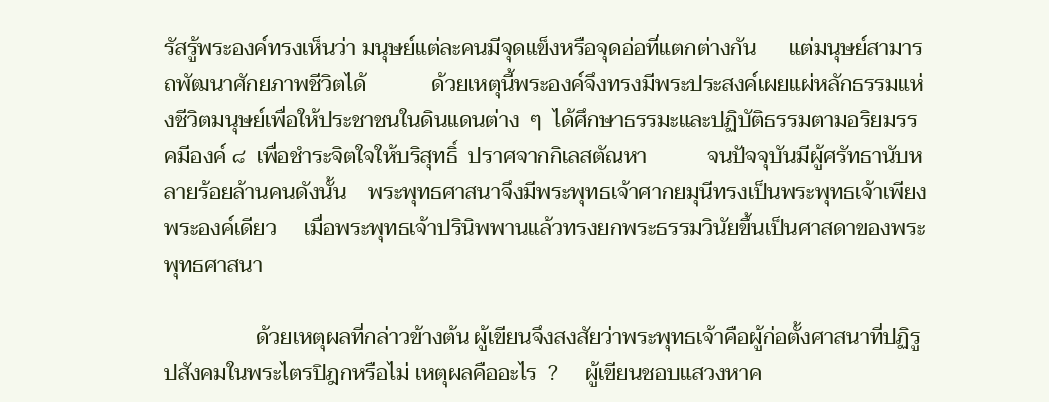รัสรู้พระองค์ทรงเห็นว่า มนุษย์แต่ละคนมีจุดแข็งหรือจุดอ่อที่แตกต่างกัน      แต่มนุษย์สามารถพัฒนาศักยภาพชีวิตได้            ด้วยเหตุนี้พระองค์จึงทรงมีพระประสงค์เผยแผ่หลักธรรมแห่งชีวิตมนุษย์เพื่อให้ประชาชนในดินแดนต่าง  ๆ  ได้ศึกษาธรรมะและปฏิบัติธรรมตามอริยมรรคมีองค์ ๘  เพื่อชำระจิตใจให้บริสุทธิ์  ปราศจากกิเลสตัณหา           จนปัจจุบันมีผู้ศรัทธานับหลายร้อยล้านคนดังนั้น    พระพุทธศาสนาจึงมีพระพุทธเจ้าศากยมุนีทรงเป็นพระพุทธเจ้าเพียงพระองค์เดียว     เมื่อพระพุทธเจ้าปรินิพพานแล้วทรงยกพระธรรมวินัยขึ้นเป็นศาสดาของพระพุทธศาสนา

                 ด้วยเหตุผลที่กล่าวข้างต้น ผู้เขียนจึงสงสัยว่าพระพุทธเจ้าคือผู้ก่อตั้งศาสนาที่ปฏิรูปสังคมในพระไตรปิฎกหรือไม่ เหตุผลคืออะไร  ?     ผู้เขียนชอบแสวงหาค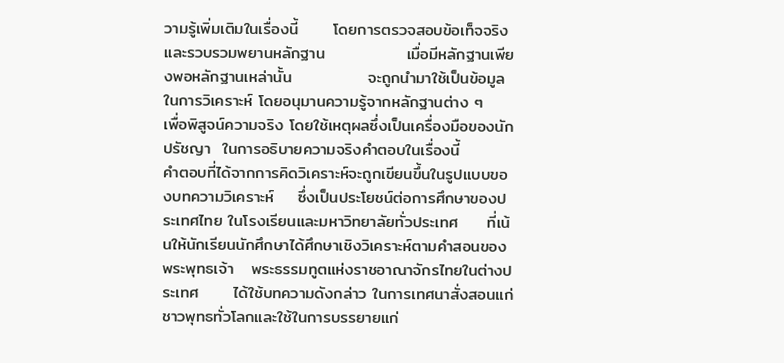วามรู้เพิ่มเติมในเรื่องนี้      โดยการตรวจสอบข้อเท็จจริงและรวบรวมพยานหลักฐาน              เมื่อมีหลักฐานเพียงพอหลักฐานเหล่านั้น             จะถูกนำมาใช้เป็นข้อมูลในการวิเคราะห์ โดยอนุมานความรู้จากหลักฐานต่าง ๆ    เพื่อพิสูจน์ความจริง โดยใช้เหตุผลซึ่งเป็นเครื่องมือของนักปรัชญา  ในการอธิบายความจริงคำตอบในเรื่องนี้             คำตอบที่ได้จากการคิดวิเคราะห์จะถูกเขียนขึ้นในรูปแบบของบทความวิเคราะห์    ซึ่งเป็นประโยชน์ต่อการศึกษาของประเทศไทย ในโรงเรียนและมหาวิทยาลัยทั่วประเทศ     ที่เน้นให้นักเรียนนักศึกษาได้ศึกษาเชิงวิเคราะห์ตามคำสอนของพระพุทธเจ้า   พระธรรมทูตแห่งราชอาณาจักรไทยในต่างประเทศ      ได้ใช้บทความดังกล่าว ในการเทศนาสั่งสอนแก่ชาวพุทธทั่วโลกและใช้ในการบรรยายแก่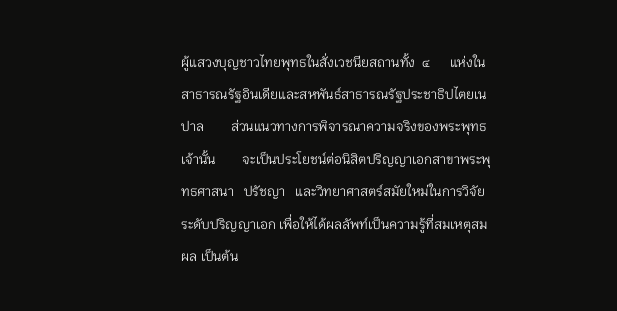ผู้แสวงบุญชาวไทยพุทธในสั่งเวชนียสถานทั้ง  ๔      แห่งในสาธารณรัฐอินเดียและสหพันธ์สาธารณรัฐประชาธิปไตยเนปาล        ส่วนแนวทางการพิจารณาความจริงของพระพุทธเจ้านั้น        จะเป็นประโยชน์ต่อนิสิตปริญญาเอกสาขาพระพุทธศาสนา   ปรัชญา   และวิทยาศาสตร์สมัยใหม่ในการวิจัยระดับปริญญาเอก เพื่อให้ได้ผลลัพท์เป็นความรู้ที่สมเหตุสมผล เป็นต้น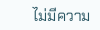ไม่มีความ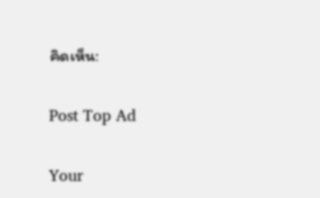คิดเห็น:

Post Top Ad

Your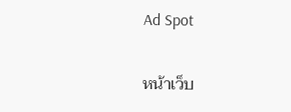Ad Spot

หน้าเว็บ